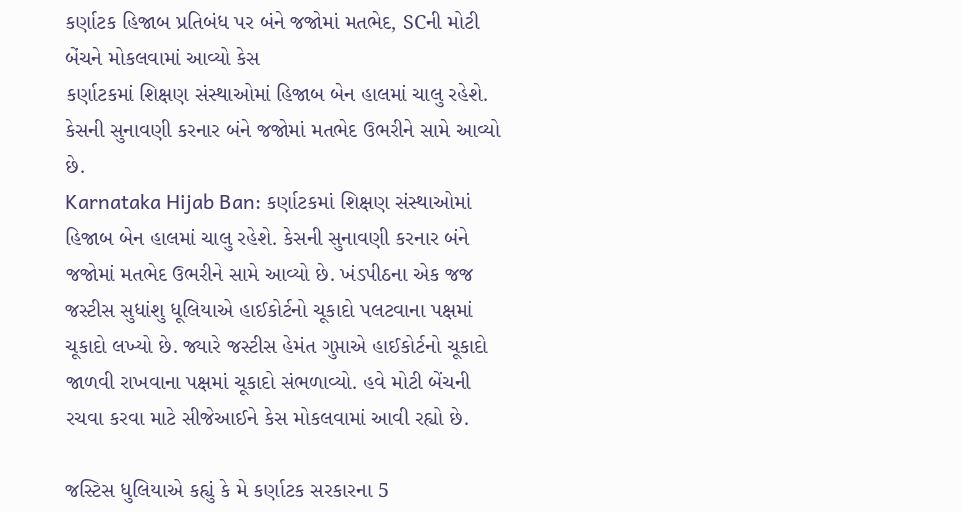કર્ણાટક હિજાબ પ્રતિબંધ પર બંને જજોમાં મતભેદ, SCની મોટી બેંચને મોકલવામાં આવ્યો કેસ
કર્ણાટકમાં શિક્ષણ સંસ્થાઓમાં હિજાબ બેન હાલમાં ચાલુ રહેશે. કેસની સુનાવણી કરનાર બંને જજોમાં મતભેદ ઉભરીને સામે આવ્યો છે.
Karnataka Hijab Ban: કર્ણાટકમાં શિક્ષણ સંસ્થાઓમાં હિજાબ બેન હાલમાં ચાલુ રહેશે. કેસની સુનાવણી કરનાર બંને જજોમાં મતભેદ ઉભરીને સામે આવ્યો છે. ખંડપીઠના એક જજ જસ્ટીસ સુધાંશુ ધૂલિયાએ હાઈકોર્ટનો ચૂકાદો પલટવાના પક્ષમાં ચૂકાદો લખ્યો છે. જ્યારે જસ્ટીસ હેમંત ગુપ્તાએ હાઈકોર્ટનો ચૂકાદો જાળવી રાખવાના પક્ષમાં ચૂકાદો સંભળાવ્યો. હવે મોટી બેંચની રચવા કરવા માટે સીજેઆઈને કેસ મોકલવામાં આવી રહ્યો છે.

જસ્ટિસ ધુલિયાએ કહ્યું કે મે કર્ણાટક સરકારના 5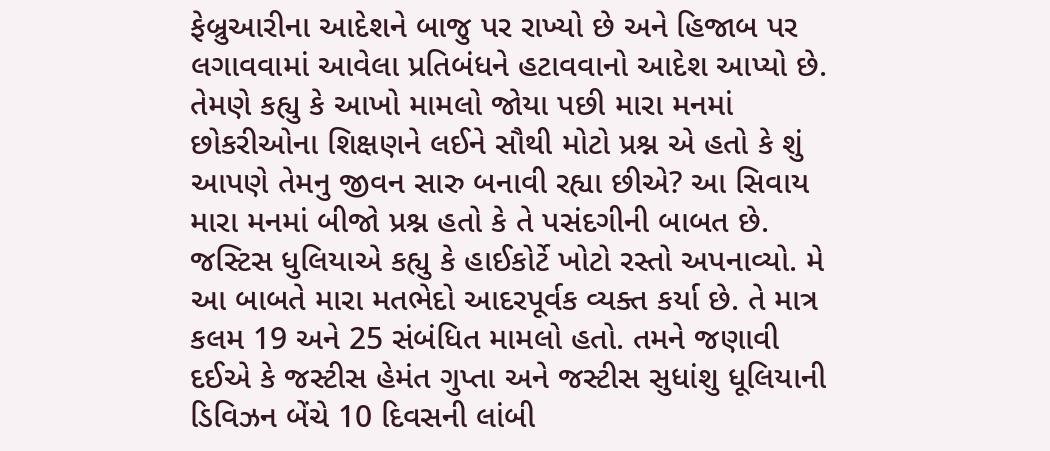ફેબ્રુઆરીના આદેશને બાજુ પર રાખ્યો છે અને હિજાબ પર લગાવવામાં આવેલા પ્રતિબંધને હટાવવાનો આદેશ આપ્યો છે. તેમણે કહ્યુ કે આખો મામલો જોયા પછી મારા મનમાં છોકરીઓના શિક્ષણને લઈને સૌથી મોટો પ્રશ્ન એ હતો કે શું આપણે તેમનુ જીવન સારુ બનાવી રહ્યા છીએ? આ સિવાય મારા મનમાં બીજો પ્રશ્ન હતો કે તે પસંદગીની બાબત છે. જસ્ટિસ ધુલિયાએ કહ્યુ કે હાઈકોર્ટે ખોટો રસ્તો અપનાવ્યો. મે આ બાબતે મારા મતભેદો આદરપૂર્વક વ્યક્ત કર્યા છે. તે માત્ર કલમ 19 અને 25 સંબંધિત મામલો હતો. તમને જણાવી દઈએ કે જસ્ટીસ હેમંત ગુપ્તા અને જસ્ટીસ સુધાંશુ ધૂલિયાની ડિવિઝન બેંચે 10 દિવસની લાંબી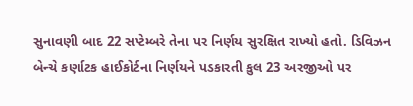સુનાવણી બાદ 22 સપ્ટેમ્બરે તેના પર નિર્ણય સુરક્ષિત રાખ્યો હતો. ડિવિઝન બેન્ચે કર્ણાટક હાઈકોર્ટના નિર્ણયને પડકારતી કુલ 23 અરજીઓ પર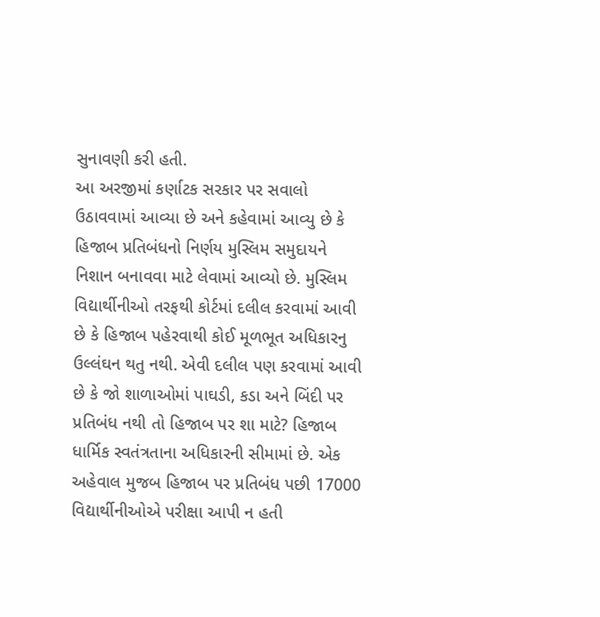સુનાવણી કરી હતી.
આ અરજીમાં કર્ણાટક સરકાર પર સવાલો ઉઠાવવામાં આવ્યા છે અને કહેવામાં આવ્યુ છે કે હિજાબ પ્રતિબંધનો નિર્ણય મુસ્લિમ સમુદાયને નિશાન બનાવવા માટે લેવામાં આવ્યો છે. મુસ્લિમ વિદ્યાર્થીનીઓ તરફથી કોર્ટમાં દલીલ કરવામાં આવી છે કે હિજાબ પહેરવાથી કોઈ મૂળભૂત અધિકારનુ ઉલ્લંઘન થતુ નથી. એવી દલીલ પણ કરવામાં આવી છે કે જો શાળાઓમાં પાઘડી, કડા અને બિંદી પર પ્રતિબંધ નથી તો હિજાબ પર શા માટે? હિજાબ ધાર્મિક સ્વતંત્રતાના અધિકારની સીમામાં છે. એક અહેવાલ મુજબ હિજાબ પર પ્રતિબંધ પછી 17000 વિદ્યાર્થીનીઓએ પરીક્ષા આપી ન હતી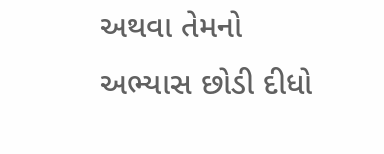અથવા તેમનો અભ્યાસ છોડી દીધો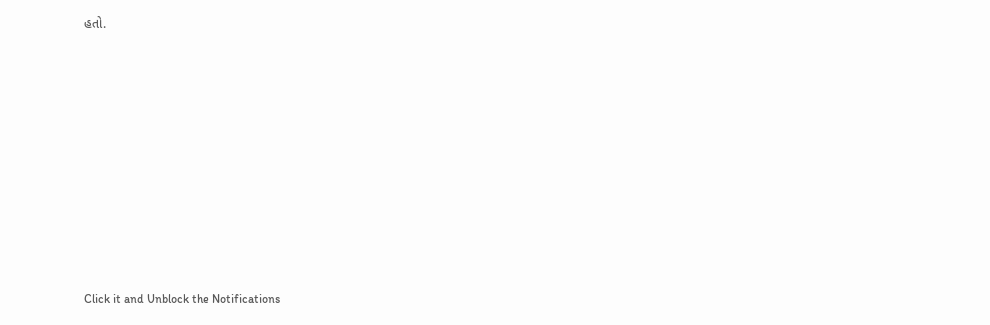હતો.












Click it and Unblock the Notifications